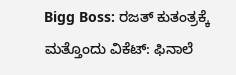Bigg Boss: ರಜತ್ ಕುತಂತ್ರಕ್ಕೆ ಮತ್ತೊಂದು ವಿಕೆಟ್: ಫಿನಾಲೆ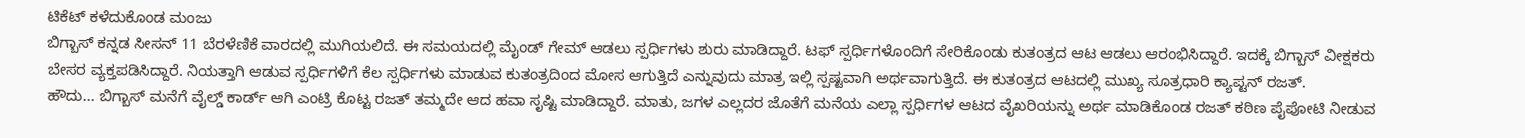ಟಿಕೆಟ್ ಕಳೆದುಕೊಂಡ ಮಂಜು
ಬಿಗ್ಬಾಸ್ ಕನ್ನಡ ಸೀಸನ್ 11 ಬೆರಳೆಣಿಕೆ ವಾರದಲ್ಲಿ ಮುಗಿಯಲಿದೆ. ಈ ಸಮಯದಲ್ಲಿ ಮೈಂಡ್ ಗೇಮ್ ಆಡಲು ಸ್ಪರ್ಧಿಗಳು ಶುರು ಮಾಡಿದ್ದಾರೆ. ಟಫ್ ಸ್ಪರ್ಧಿಗಳೊಂದಿಗೆ ಸೇರಿಕೊಂಡು ಕುತಂತ್ರದ ಆಟ ಆಡಲು ಆರಂಭಿಸಿದ್ದಾರೆ. ಇದಕ್ಕೆ ಬಿಗ್ಬಾಸ್ ವೀಕ್ಷಕರು ಬೇಸರ ವ್ಯಕ್ತಪಡಿಸಿದ್ದಾರೆ. ನಿಯತ್ತಾಗಿ ಆಡುವ ಸ್ಪರ್ಧಿಗಳಿಗೆ ಕೆಲ ಸ್ಪರ್ಧಿಗಳು ಮಾಡುವ ಕುತಂತ್ರದಿಂದ ಮೋಸ ಆಗುತ್ತಿದೆ ಎನ್ನುವುದು ಮಾತ್ರ ಇಲ್ಲಿ ಸ್ಪಷ್ಟವಾಗಿ ಅರ್ಥವಾಗುತ್ತಿದೆ. ಈ ಕುತಂತ್ರದ ಆಟದಲ್ಲಿ ಮುಖ್ಯ ಸೂತ್ರಧಾರಿ ಕ್ಯಾಪ್ಟನ್ ರಜತ್.
ಹೌದು... ಬಿಗ್ಬಾಸ್ ಮನೆಗೆ ವೈಲ್ಡ್ ಕಾರ್ಡ್ ಆಗಿ ಎಂಟ್ರಿ ಕೊಟ್ಟ ರಜತ್ ತಮ್ಮದೇ ಆದ ಹವಾ ಸೃಷ್ಟಿ ಮಾಡಿದ್ದಾರೆ. ಮಾತು, ಜಗಳ ಎಲ್ಲದರ ಜೊತೆಗೆ ಮನೆಯ ಎಲ್ಲಾ ಸ್ಪರ್ಧಿಗಳ ಆಟದ ವೈಖರಿಯನ್ನು ಅರ್ಥ ಮಾಡಿಕೊಂಡ ರಜತ್ ಕಠಿಣ ಪೈಪೋಟಿ ನೀಡುವ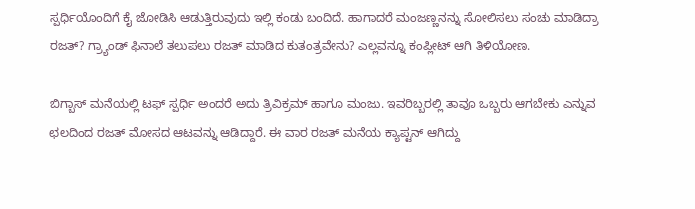ಸ್ಪರ್ಧಿಯೊಂದಿಗೆ ಕೈ ಜೋಡಿಸಿ ಆಡುತ್ತಿರುವುದು ಇಲ್ಲಿ ಕಂಡು ಬಂದಿದೆ. ಹಾಗಾದರೆ ಮಂಜಣ್ಣನನ್ನು ಸೋಲಿಸಲು ಸಂಚು ಮಾಡಿದ್ರಾ ರಜತ್? ಗ್ರ್ಯಾಂಡ್ ಫಿನಾಲೆ ತಲುಪಲು ರಜತ್ ಮಾಡಿದ ಕುತಂತ್ರವೇನು? ಎಲ್ಲವನ್ನೂ ಕಂಪ್ಲೀಟ್ ಆಗಿ ತಿಳಿಯೋಣ.

ಬಿಗ್ಬಾಸ್ ಮನೆಯಲ್ಲಿ ಟಫ್ ಸ್ಪರ್ಧಿ ಅಂದರೆ ಅದು ತ್ರಿವಿಕ್ರಮ್ ಹಾಗೂ ಮಂಜು. ಇವರಿಬ್ಬರಲ್ಲಿ ತಾವೂ ಒಬ್ಬರು ಆಗಬೇಕು ಎನ್ನುವ ಛಲದಿಂದ ರಜತ್ ಮೋಸದ ಆಟವನ್ನು ಆಡಿದ್ದಾರೆ. ಈ ವಾರ ರಜತ್ ಮನೆಯ ಕ್ಯಾಪ್ಟನ್ ಆಗಿದ್ದು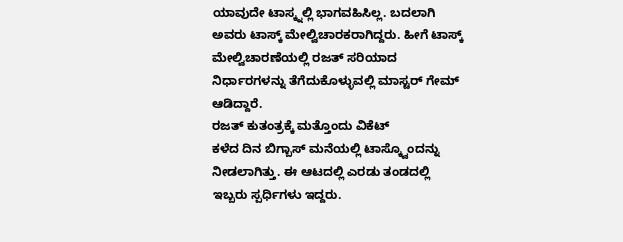ಯಾವುದೇ ಟಾಸ್ಕ್ನಲ್ಲಿ ಭಾಗವಹಿಸಿಲ್ಲ. ಬದಲಾಗಿ ಅವರು ಟಾಸ್ಕ್ ಮೇಲ್ವಿಚಾರಕರಾಗಿದ್ದರು. ಹೀಗೆ ಟಾಸ್ಕ್ ಮೇಲ್ವಿಚಾರಣೆಯಲ್ಲಿ ರಜತ್ ಸರಿಯಾದ ನಿರ್ಧಾರಗಳನ್ನು ತೆಗೆದುಕೊಳ್ಳುವಲ್ಲಿ ಮಾಸ್ಟರ್ ಗೇಮ್ ಆಡಿದ್ದಾರೆ.
ರಜತ್ ಕುತಂತ್ರಕ್ಕೆ ಮತ್ತೊಂದು ವಿಕೆಟ್
ಕಳೆದ ದಿನ ಬಿಗ್ಬಾಸ್ ಮನೆಯಲ್ಲಿ ಟಾಸ್ಕ್ವೊಂದನ್ನು ನೀಡಲಾಗಿತ್ತು. ಈ ಆಟದಲ್ಲಿ ಎರಡು ತಂಡದಲ್ಲಿ ಇಬ್ಬರು ಸ್ಪರ್ಧಿಗಳು ಇದ್ದರು.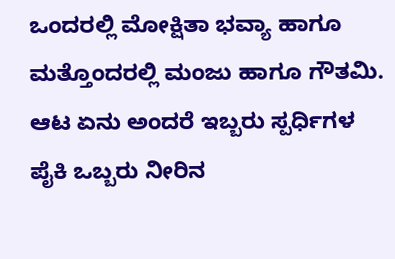ಒಂದರಲ್ಲಿ ಮೋಕ್ಷಿತಾ ಭವ್ಯಾ ಹಾಗೂ ಮತ್ತೊಂದರಲ್ಲಿ ಮಂಜು ಹಾಗೂ ಗೌತಮಿ. ಆಟ ಏನು ಅಂದರೆ ಇಬ್ಬರು ಸ್ಪರ್ಧಿಗಳ ಪೈಕಿ ಒಬ್ಬರು ನೀರಿನ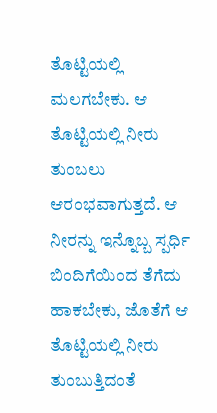ತೊಟ್ಟಿಯಲ್ಲಿ ಮಲಗಬೇಕು. ಆ ತೊಟ್ಟಿಯಲ್ಲಿ ನೀರು ತುಂಬಲು ಆರಂಭವಾಗುತ್ತದೆ. ಆ ನೀರನ್ನು ಇನ್ನೊಬ್ಬ ಸ್ಪರ್ಧಿ ಬಿಂದಿಗೆಯಿಂದ ತೆಗೆದು ಹಾಕಬೇಕು, ಜೊತೆಗೆ ಆ ತೊಟ್ಟಿಯಲ್ಲಿ ನೀರು ತುಂಬುತ್ತಿದಂತೆ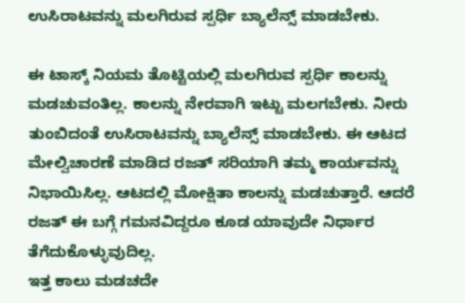ಉಸಿರಾಟವನ್ನು ಮಲಗಿರುವ ಸ್ಪರ್ಧಿ ಬ್ಯಾಲೆನ್ಸ್ ಮಾಡಬೇಕು.

ಈ ಟಾಸ್ಕ್ ನಿಯಮ ತೊಟ್ಟಿಯಲ್ಲಿ ಮಲಗಿರುವ ಸ್ಪರ್ಧಿ ಕಾಲನ್ನು ಮಡಚುವಂತಿಲ್ಲ. ಕಾಲನ್ನು ನೇರವಾಗಿ ಇಟ್ಟು ಮಲಗಬೇಕು. ನೀರು ತುಂಬಿದಂತೆ ಉಸಿರಾಟವನ್ನು ಬ್ಯಾಲೆನ್ಸ್ ಮಾಡಬೇಕು. ಈ ಆಟದ ಮೇಲ್ವಿಚಾರಣೆ ಮಾಡಿದ ರಜತ್ ಸರಿಯಾಗಿ ತಮ್ಮ ಕಾರ್ಯವನ್ನು ನಿಭಾಯಿಸಿಲ್ಲ. ಆಟದಲ್ಲಿ ಮೋಕ್ಷಿತಾ ಕಾಲನ್ನು ಮಡಚುತ್ತಾರೆ. ಆದರೆ ರಜತ್ ಈ ಬಗ್ಗೆ ಗಮನವಿದ್ದರೂ ಕೂಡ ಯಾವುದೇ ನಿರ್ಧಾರ ತೆಗೆದುಕೊಳ್ಳುವುದಿಲ್ಲ.
ಇತ್ತ ಕಾಲು ಮಡಚದೇ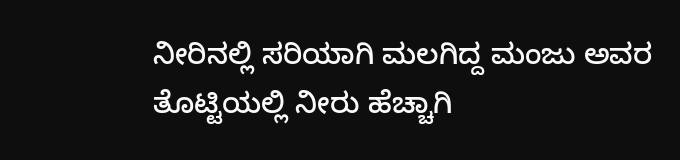ನೀರಿನಲ್ಲಿ ಸರಿಯಾಗಿ ಮಲಗಿದ್ದ ಮಂಜು ಅವರ ತೊಟ್ಟಿಯಲ್ಲಿ ನೀರು ಹೆಚ್ಚಾಗಿ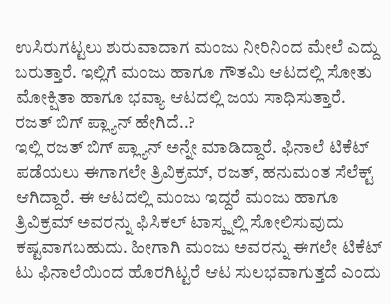ಉಸಿರುಗಟ್ಟಲು ಶುರುವಾದಾಗ ಮಂಜು ನೀರಿನಿಂದ ಮೇಲೆ ಎದ್ದು ಬರುತ್ತಾರೆ. ಇಲ್ಲಿಗೆ ಮಂಜು ಹಾಗೂ ಗೌತಮಿ ಆಟದಲ್ಲಿ ಸೋತು ಮೋಕ್ಷಿತಾ ಹಾಗೂ ಭವ್ಯಾ ಆಟದಲ್ಲಿ ಜಯ ಸಾಧಿಸುತ್ತಾರೆ.
ರಜತ್ ಬಿಗ್ ಪ್ಲ್ಯಾನ್ ಹೇಗಿದೆ..?
ಇಲ್ಲಿ ರಜತ್ ಬಿಗ್ ಪ್ಲ್ಯಾನ್ ಅನ್ನೇ ಮಾಡಿದ್ದಾರೆ. ಫಿನಾಲೆ ಟಿಕೆಟ್ ಪಡೆಯಲು ಈಗಾಗಲೇ ತ್ರಿವಿಕ್ರಮ್, ರಜತ್, ಹನುಮಂತ ಸೆಲೆಕ್ಟ್ ಆಗಿದ್ದಾರೆ. ಈ ಆಟದಲ್ಲಿ ಮಂಜು ಇದ್ದರೆ ಮಂಜು ಹಾಗೂ ತ್ರಿವಿಕ್ರಮ್ ಅವರನ್ನು ಫಿಸಿಕಲ್ ಟಾಸ್ಕ್ನಲ್ಲಿ ಸೋಲಿಸುವುದು ಕಷ್ಟವಾಗಬಹುದು. ಹೀಗಾಗಿ ಮಂಜು ಅವರನ್ನು ಈಗಲೇ ಟಿಕೆಟ್ ಟು ಫಿನಾಲೆಯಿಂದ ಹೊರಗಿಟ್ಟರೆ ಆಟ ಸುಲಭವಾಗುತ್ತದೆ ಎಂದು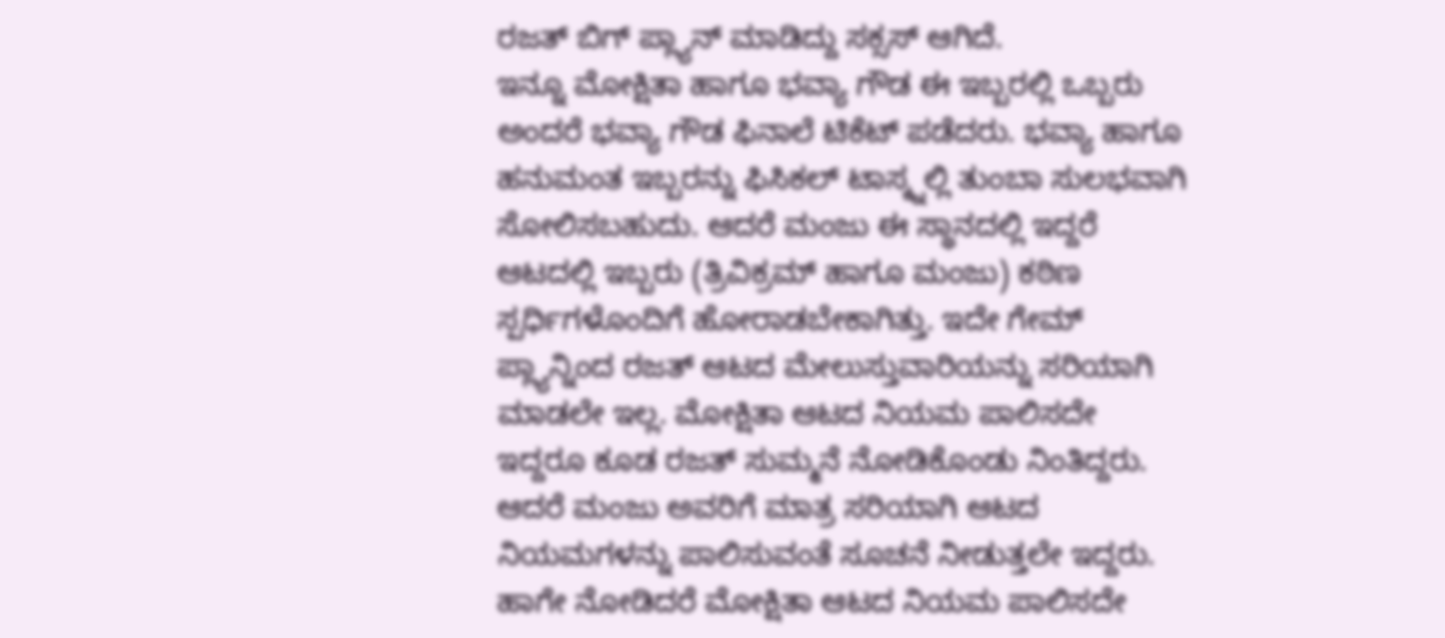ರಜತ್ ಬಿಗ್ ಪ್ಲ್ಯಾನ್ ಮಾಡಿದ್ದು ಸಕ್ಸಸ್ ಆಗಿದೆ.
ಇನ್ನೂ ಮೋಕ್ಷಿತಾ ಹಾಗೂ ಭವ್ಯಾ ಗೌಡ ಈ ಇಬ್ಬರಲ್ಲಿ ಒಬ್ಬರು ಅಂದರೆ ಭವ್ಯಾ ಗೌಡ ಫಿನಾಲೆ ಟಿಕೆಟ್ ಪಡೆದರು. ಭವ್ಯಾ ಹಾಗೂ ಹನುಮಂತ ಇಬ್ಬರನ್ನು ಫಿಸಿಕಲ್ ಟಾಸ್ಕ್ನಲ್ಲಿ ತುಂಬಾ ಸುಲಭವಾಗಿ ಸೋಲಿಸಬಹುದು. ಆದರೆ ಮಂಜು ಈ ಸ್ಥಾನದಲ್ಲಿ ಇದ್ದರೆ ಆಟದಲ್ಲಿ ಇಬ್ಬರು (ತ್ರಿವಿಕ್ರಮ್ ಹಾಗೂ ಮಂಜು) ಕಠಿಣ ಸ್ಪರ್ಧಿಗಳೊಂದಿಗೆ ಹೋರಾಡಬೇಕಾಗಿತ್ತು. ಇದೇ ಗೇಮ್ ಪ್ಲ್ಯಾನ್ನಿಂದ ರಜತ್ ಆಟದ ಮೇಲುಸ್ತುವಾರಿಯನ್ನು ಸರಿಯಾಗಿ ಮಾಡಲೇ ಇಲ್ಲ. ಮೋಕ್ಷಿತಾ ಆಟದ ನಿಯಮ ಪಾಲಿಸದೇ ಇದ್ದರೂ ಕೂಡ ರಜತ್ ಸುಮ್ಮನೆ ನೋಡಿಕೊಂಡು ನಿಂತಿದ್ದರು. ಆದರೆ ಮಂಜು ಅವರಿಗೆ ಮಾತ್ರ ಸರಿಯಾಗಿ ಆಟದ ನಿಯಮಗಳನ್ನು ಪಾಲಿಸುವಂತೆ ಸೂಚನೆ ನೀಡುತ್ತಲೇ ಇದ್ದರು.
ಹಾಗೇ ನೋಡಿದರೆ ಮೋಕ್ಷಿತಾ ಆಟದ ನಿಯಮ ಪಾಲಿಸದೇ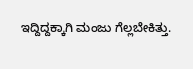ಇದ್ದಿದ್ದಕ್ಕಾಗಿ ಮಂಜು ಗೆಲ್ಲಬೇಕಿತ್ತು.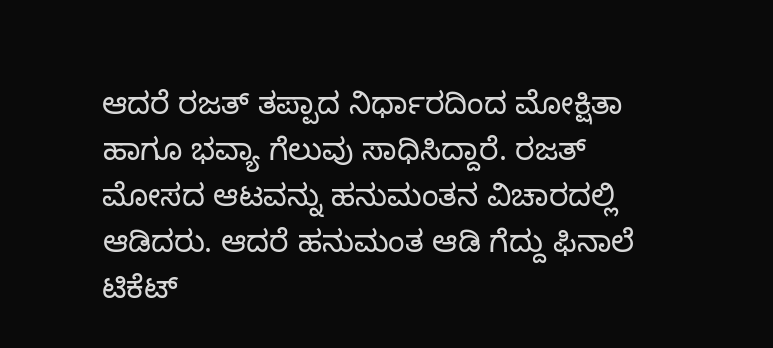ಆದರೆ ರಜತ್ ತಪ್ಪಾದ ನಿರ್ಧಾರದಿಂದ ಮೋಕ್ಷಿತಾ ಹಾಗೂ ಭವ್ಯಾ ಗೆಲುವು ಸಾಧಿಸಿದ್ದಾರೆ. ರಜತ್ ಮೋಸದ ಆಟವನ್ನು ಹನುಮಂತನ ವಿಚಾರದಲ್ಲಿ ಆಡಿದರು. ಆದರೆ ಹನುಮಂತ ಆಡಿ ಗೆದ್ದು ಫಿನಾಲೆ ಟಿಕೆಟ್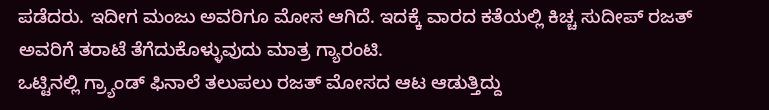ಪಡೆದರು. ಇದೀಗ ಮಂಜು ಅವರಿಗೂ ಮೋಸ ಆಗಿದೆ. ಇದಕ್ಕೆ ವಾರದ ಕತೆಯಲ್ಲಿ ಕಿಚ್ಚ ಸುದೀಪ್ ರಜತ್ ಅವರಿಗೆ ತರಾಟೆ ತೆಗೆದುಕೊಳ್ಳುವುದು ಮಾತ್ರ ಗ್ಯಾರಂಟಿ.
ಒಟ್ಟಿನಲ್ಲಿ ಗ್ರ್ಯಾಂಡ್ ಫಿನಾಲೆ ತಲುಪಲು ರಜತ್ ಮೋಸದ ಆಟ ಆಡುತ್ತಿದ್ದು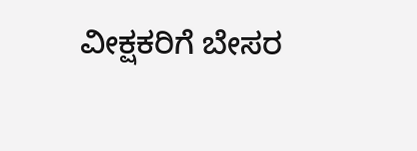ವೀಕ್ಷಕರಿಗೆ ಬೇಸರ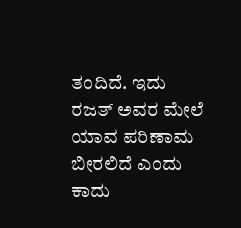ತಂದಿದೆ. ಇದು ರಜತ್ ಅವರ ಮೇಲೆ ಯಾವ ಪರಿಣಾಮ ಬೀರಲಿದೆ ಎಂದು ಕಾದು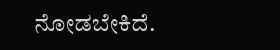ನೋಡಬೇಕಿದೆ.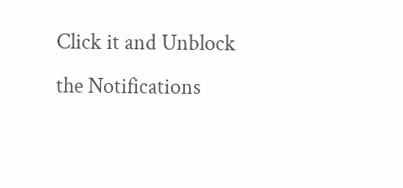Click it and Unblock the Notifications